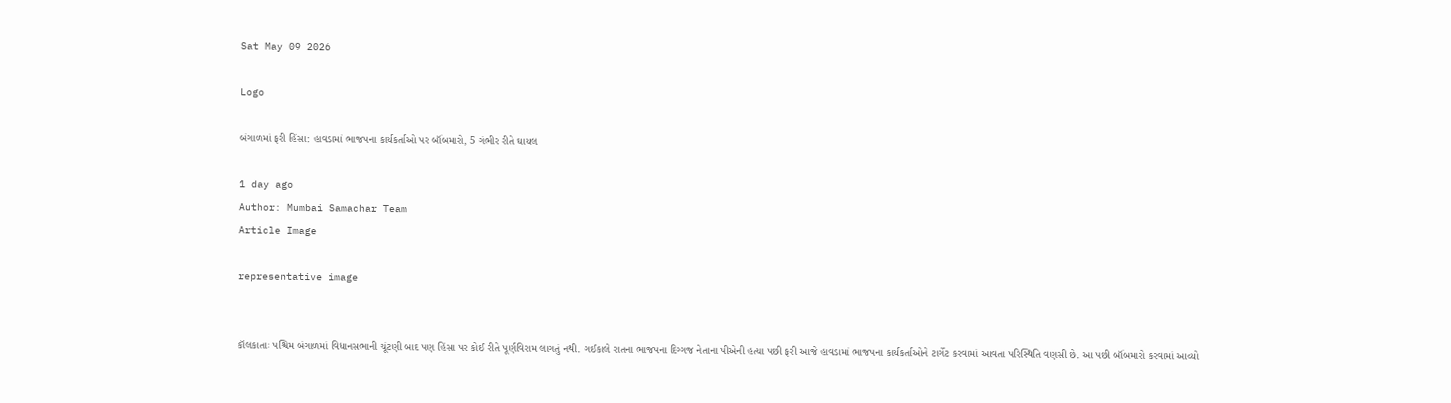Sat May 09 2026

Logo

બંગાળમાં ફરી હિંસા: હાવડામાં ભાજપના કાર્યકર્તાઓ પર બૉંબમારો, 5 ગંભીર રીતે ઘાયલ

1 day ago
Author: Mumbai Samachar Team
Article Image

representative image


કૉલકાતાઃ પશ્ચિમ બંગાળમાં વિધાનસભાની ચૂંટણી બાદ પણ હિંસા પર કોઈ રીતે પૂર્ણવિરામ લાગતું નથી. ગઈકાલે રાતના ભાજપના દિગ્ગજ નેતાના પીએની હત્યા પછી ફરી આજે હાવડામાં ભાજપના કાર્યકર્તાઓને ટાર્ગેટ કરવામાં આવતા પરિસ્થિતિ વણસી છે. આ પછી બૉંબમારો કરવામાં આવ્યો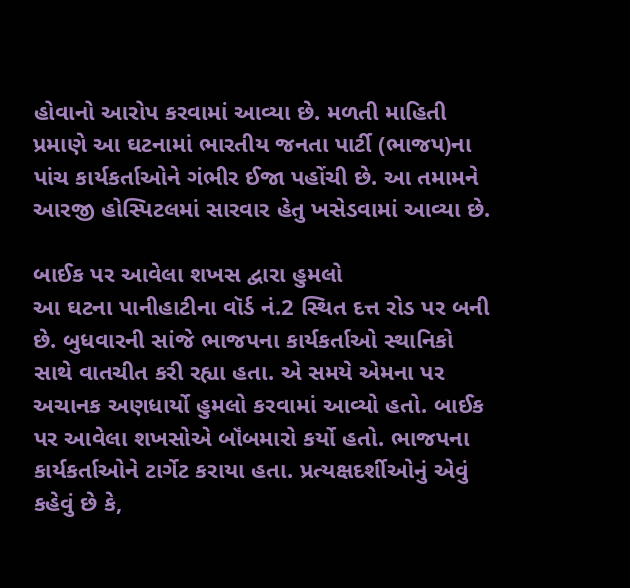હોવાનો આરોપ કરવામાં આવ્યા છે. મળતી માહિતી પ્રમાણે આ ઘટનામાં ભારતીય જનતા પાર્ટી (ભાજપ)ના પાંચ કાર્યકર્તાઓને ગંભીર ઈજા પહોંચી છે. આ તમામને આરજી હોસ્પિટલમાં સારવાર હેતુ ખસેડવામાં આવ્યા છે.

બાઈક પર આવેલા શખસ દ્વારા હુમલો
આ ઘટના પાનીહાટીના વૉર્ડ નં.2 સ્થિત દત્ત રોડ પર બની છે. બુધવારની સાંજે ભાજપના કાર્યકર્તાઓ સ્થાનિકો સાથે વાતચીત કરી રહ્યા હતા. એ સમયે એમના પર અચાનક અણધાર્યો હુમલો કરવામાં આવ્યો હતો. બાઈક પર આવેલા શખસોએ બૉંબમારો કર્યો હતો. ભાજપના કાર્યકર્તાઓને ટાર્ગેટ કરાયા હતા. પ્રત્યક્ષદર્શીઓનું એવું કહેવું છે કે,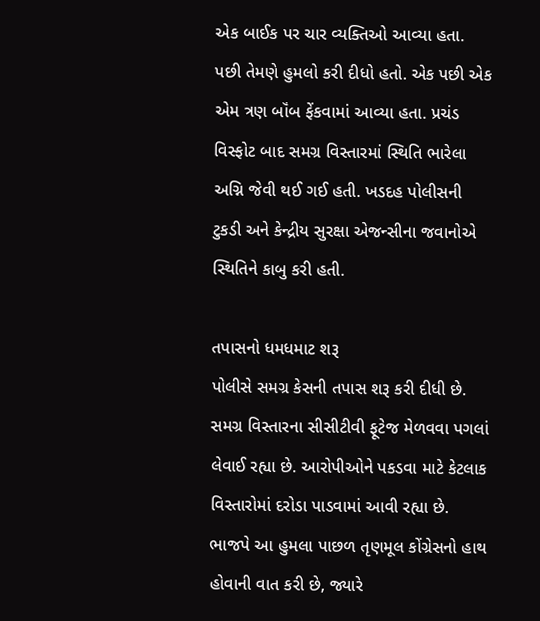એક બાઈક પર ચાર વ્યક્તિઓ આવ્યા હતા. પછી તેમણે હુમલો કરી દીધો હતો. એક પછી એક એમ ત્રણ બૉંબ ફેંકવામાં આવ્યા હતા. પ્રચંડ વિસ્ફોટ બાદ સમગ્ર વિસ્તારમાં સ્થિતિ ભારેલા અગ્નિ જેવી થઈ ગઈ હતી. ખડદહ પોલીસની ટુકડી અને કેન્દ્રીય સુરક્ષા એજન્સીના જવાનોએ સ્થિતિને કાબુ કરી હતી.

તપાસનો ધમધમાટ શરૂ
પોલીસે સમગ્ર કેસની તપાસ શરૂ કરી દીધી છે. સમગ્ર વિસ્તારના સીસીટીવી ફૂટેજ મેળવવા પગલાં લેવાઈ રહ્યા છે. આરોપીઓને પકડવા માટે કેટલાક વિસ્તારોમાં દરોડા પાડવામાં આવી રહ્યા છે. ભાજપે આ હુમલા પાછળ તૃણમૂલ કોંગ્રેસનો હાથ હોવાની વાત કરી છે, જ્યારે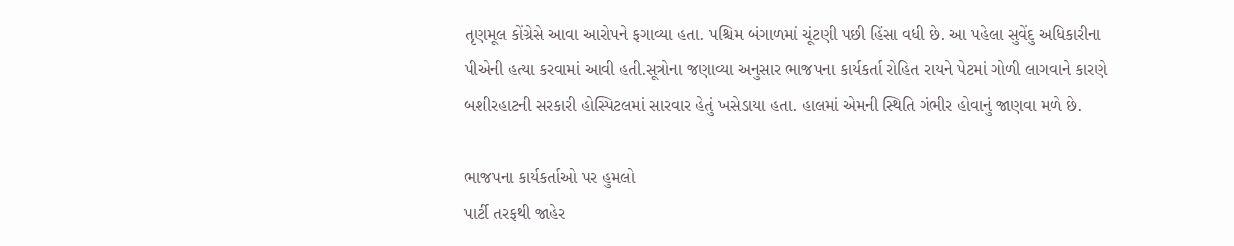તૃણમૂલ કોંગ્રેસે આવા આરોપને ફગાવ્યા હતા. પશ્ચિમ બંગાળમાં ચૂંટણી પછી હિંસા વધી છે. આ પહેલા સુવેંદુ અધિકારીના પીએની હત્યા કરવામાં આવી હતી.સૂત્રોના જણાવ્યા અનુસાર ભાજપના કાર્યકર્તા રોહિત રાયને પેટમાં ગોળી લાગવાને કારણે બશીરહાટની સરકારી હોસ્પિટલમાં સારવાર હેતું ખસેડાયા હતા. હાલમાં એમની સ્થિતિ ગંભીર હોવાનું જાણવા મળે છે.

ભાજપના કાર્યકર્તાઓ પર હુમલો
પાર્ટી તરફથી જાહેર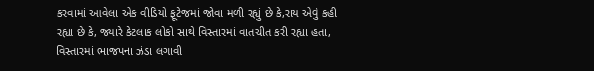કરવામાં આવેલા એક વીડિયો ફૂટેજમાં જોવા મળી રહ્યું છે કે,રાય એવું કહી રહ્યા છે કે, જ્યારે કેટલાક લોકો સાથે વિસ્તારમાં વાતચીત કરી રહ્યા હતા, વિસ્તારમાં ભાજપના ઝંડા લગાવી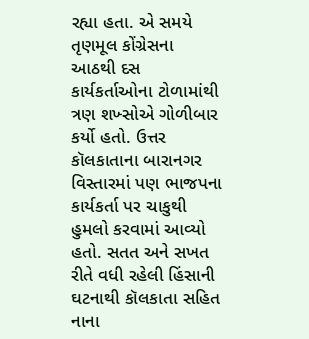રહ્યા હતા. એ સમયે તૃણમૂલ કોંગ્રેસના આઠથી દસ કાર્યકર્તાઓના ટોળામાંથી ત્રણ શખ્સોએ ગોળીબાર કર્યો હતો. ઉત્તર કૉલકાતાના બારાનગર વિસ્તારમાં પણ ભાજપના કાર્યકર્તા પર ચાકુથી હુમલો કરવામાં આવ્યો હતો. સતત અને સખત રીતે વધી રહેલી હિંસાની ઘટનાથી કૉલકાતા સહિત નાના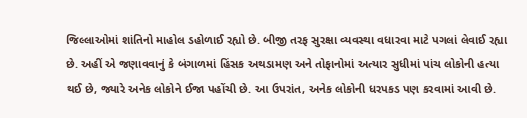જિલ્લાઓમાં શાંતિનો માહોલ ડહોળાઈ રહ્યો છે. બીજી તરફ સુરક્ષા વ્યવસ્થા વધારવા માટે પગલાં લેવાઈ રહ્યા છે. અહીં એ જણાવવાનું કે બંગાળમાં હિંસક અથડામણ અને તોફાનોમાં અત્યાર સુધીમાં પાંચ લોકોની હત્યા થઈ છે, જ્યારે અનેક લોકોને ઈજા પહોંચી છે. આ ઉપરાંત, અનેક લોકોની ધરપકડ પણ કરવામાં આવી છે.